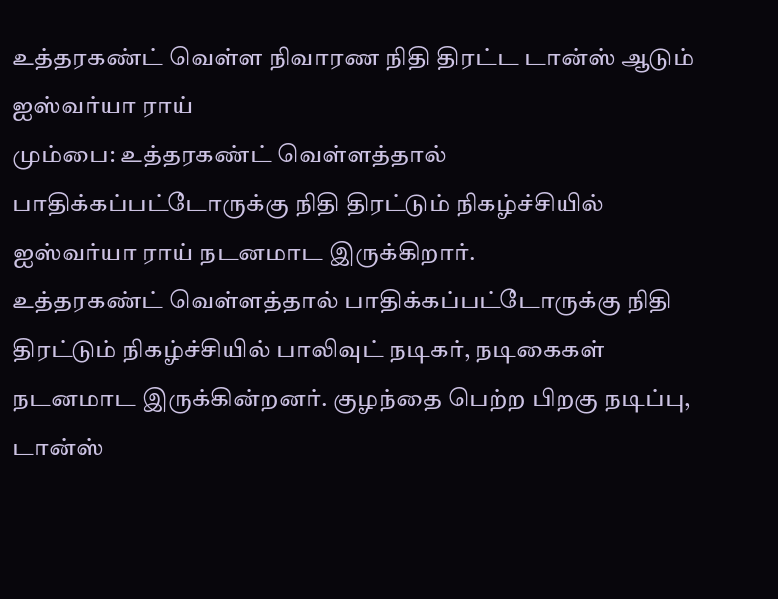உத்தரகண்ட் வெள்ள நிவாரண நிதி திரட்ட டான்ஸ் ஆடும் ஐஸ்வர்யா ராய்
மும்பை: உத்தரகண்ட் வெள்ளத்தால் பாதிக்கப்பட்டோருக்கு நிதி திரட்டும் நிகழ்ச்சியில் ஐஸ்வர்யா ராய் நடனமாட இருக்கிறார்.
உத்தரகண்ட் வெள்ளத்தால் பாதிக்கப்பட்டோருக்கு நிதி திரட்டும் நிகழ்ச்சியில் பாலிவுட் நடிகர், நடிகைகள் நடனமாட இருக்கின்றனர். குழந்தை பெற்ற பிறகு நடிப்பு, டான்ஸ்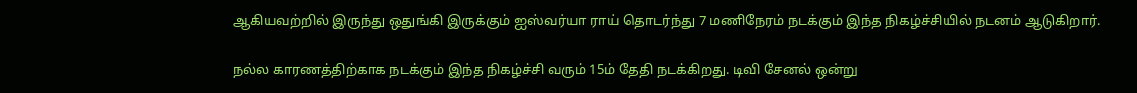ஆகியவற்றில் இருந்து ஒதுங்கி இருக்கும் ஐஸ்வர்யா ராய் தொடர்ந்து 7 மணிநேரம் நடக்கும் இந்த நிகழ்ச்சியில் நடனம் ஆடுகிறார்.

நல்ல காரணத்திற்காக நடக்கும் இந்த நிகழ்ச்சி வரும் 15ம் தேதி நடக்கிறது. டிவி சேனல் ஒன்று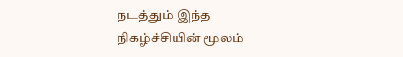நடத்தும் இந்த நிகழ்ச்சியின் மூலம்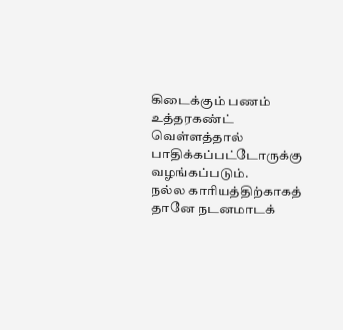கிடைக்கும் பணம் உத்தரகண்ட் வெள்ளத்தால் பாதிக்கப்பட்டோருக்கு வழங்கப்படும்.
நல்ல காரியத்திற்காகத் தானே நடனமாடக்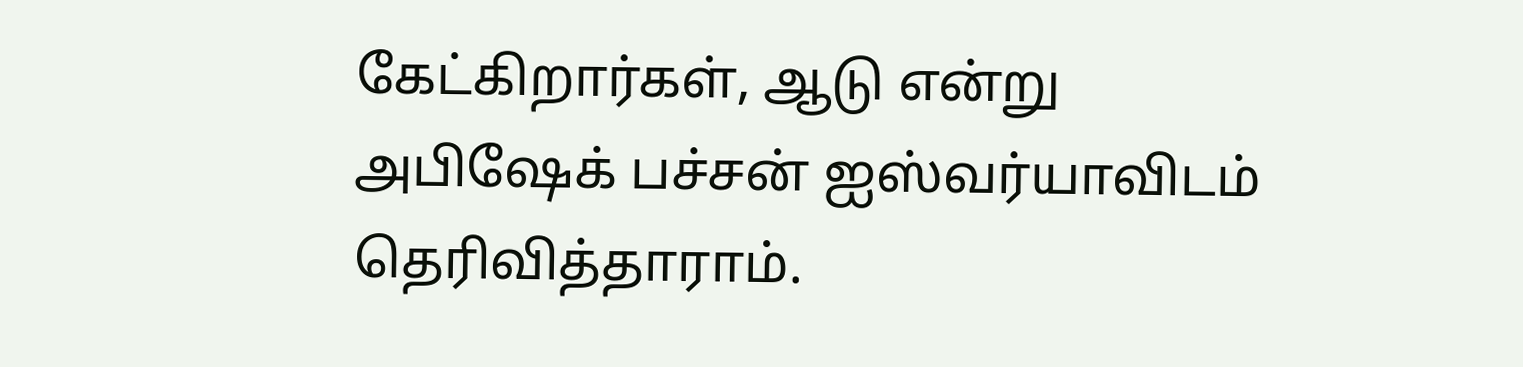கேட்கிறார்கள், ஆடு என்று அபிஷேக் பச்சன் ஐஸ்வர்யாவிடம் தெரிவித்தாராம்.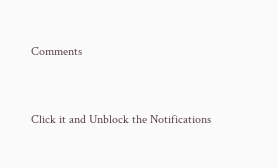Comments


Click it and Unblock the Notifications